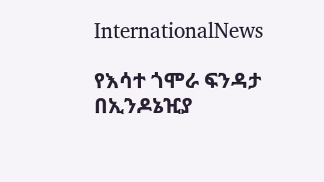InternationalNews

የእሳተ ጎሞራ ፍንዳታ በኢንዶኔዢያ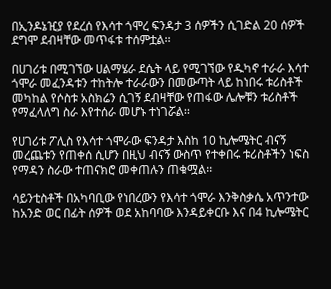በኢንዶኔዢያ የደረሰ የእሳተ ጎሞረ ፍንዳታ 3 ሰዎችን ሲገድል 20 ሰዎች ደግሞ ደብዛቸው መጥፋቱ ተሰምቷል፡፡

በሀገሪቱ በሚገኘው ሀልማሄራ ደሴት ላይ የሚገኘው የዱካኖ ተራራ እሳተ ጎሞራ መፈንዳቱን ተከትሎ ተራራውን በመውጣት ላይ ከነበሩ ቱሪስቶች መካከል የሶስቱ አስክሬን ሲገኝ ደብዛቸው የጠፋው ሌሎቹን ቱሪስቶች የማፈላለግ ስራ እየተሰራ መሆኑ ተነገሯል፡፡

የሀገሪቱ ፖሊስ የእሳተ ጎሞራው ፍንዳታ እስከ 10 ኪሎሜትር ብናኝ መረጨቱን የጠቀሰ ሲሆን በዚህ ብናኝ ውስጥ የተቀበሩ ቱሪስቶችን ነፍስ የማዳን ስራው ተጠናክሮ መቀጠሉን ጠቁሟል፡፡

ሳይንቲስቶች በአካባቢው የነበረውን የእሳተ ጎሞራ እንቅስቃሴ አጥንተው ከአንድ ወር በፊት ሰዎች ወደ አከባባው እንዳይቀርቡ እና በ4 ኪሎሜትር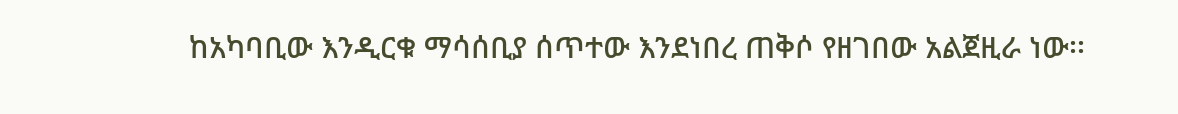ከአካባቢው እንዲርቁ ማሳሰቢያ ሰጥተው እንደነበረ ጠቅሶ የዘገበው አልጀዚራ ነው፡፡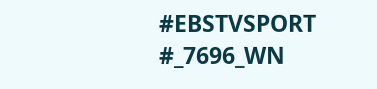#EBSTVSPORT
#_7696_WN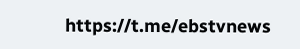https://t.me/ebstvnews